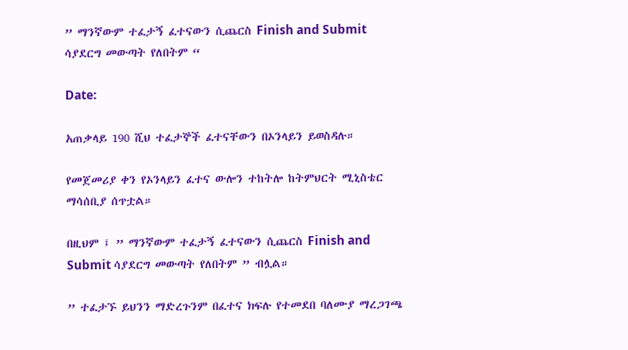” ማንኛውም ተፈታኝ ፈተናውን ሲጨርስ Finish and Submit ሳያደርግ መውጣት የለበትም “

Date:

አጠቃላይ 190 ሺህ ተፈታኞች ፈተናቸውን በኦንላይን ይወስዳሉ።

የመጀመሪያ ቀን የኦንላይን ፈተና ውሎን ተከትሎ ከትምህርት ሚኒስቴር ማሳሰቢያ ሰጥቷል።

በዚህም ፤ ” ማንኛውም ተፈታኝ ፈተናውን ሲጨርስ Finish and Submit ሳያደርግ መውጣት የለበትም ” ብሏል።

” ተፈታኙ ይህንን ማድረጉንም በፈተና ክፍሉ የተመደበ ባለሙያ ማረጋገጫ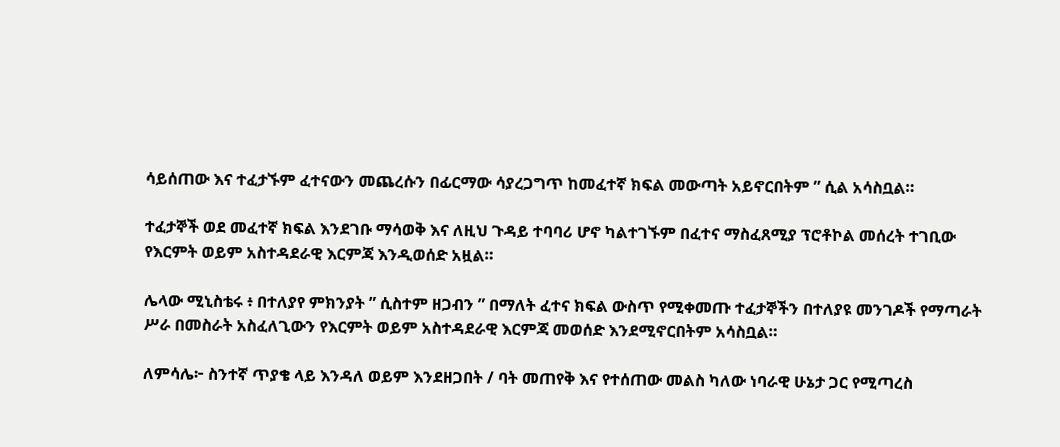ሳይሰጠው እና ተፈታኙም ፈተናውን መጨረሱን በፊርማው ሳያረጋግጥ ከመፈተኛ ክፍል መውጣት አይኖርበትም ” ሲል አሳስቧል።

ተፈታኞች ወደ መፈተኛ ክፍል እንደገቡ ማሳወቅ እና ለዚህ ጉዳይ ተባባሪ ሆኖ ካልተገኙም በፈተና ማስፈጸሚያ ፕሮቶኮል መሰረት ተገቢው የእርምት ወይም አስተዳደራዊ እርምጃ እንዲወሰድ አዟል።

ሌላው ሚኒስቴሩ ፥ በተለያየ ምክንያት ” ሲስተም ዘጋብን ” በማለት ፈተና ክፍል ውስጥ የሚቀመጡ ተፈታኞችን በተለያዩ መንገዶች የማጣራት ሥራ በመስራት አስፈለጊውን የእርምት ወይም አስተዳደራዊ እርምጃ መወሰድ እንደሚኖርበትም አሳስቧል።

ለምሳሌ፦ ስንተኛ ጥያቄ ላይ እንዳለ ወይም እንደዘጋበት / ባት መጠየቅ እና የተሰጠው መልስ ካለው ነባራዊ ሁኔታ ጋር የሚጣረስ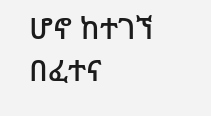ሆኖ ከተገኘ በፈተና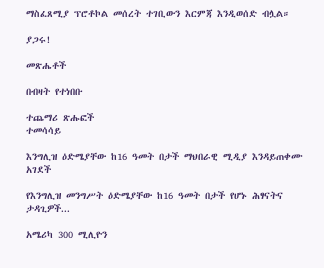ማስፈጸሚያ ፕሮቶኮል መሰረት ተገቢውን እርምጃ እንዲወሰድ ብሏል።

ያጋሩ!

መጽሔቶች

በብዛት የተነበቡ

ተጨማሪ ጽሑፎች
ተመሳሳይ

እንግሊዝ ዕድሜያቸው ከ16 ዓመት በታች ማህበራዊ ሚዲያ እንዳይጠቀሙ አገደች

የእንግሊዝ መንግሥት ዕድሜያቸው ከ16 ዓመት በታች የሆኑ ሕፃናትና ታዳጊዎች...

አሜሪካ 300 ሚሊዮን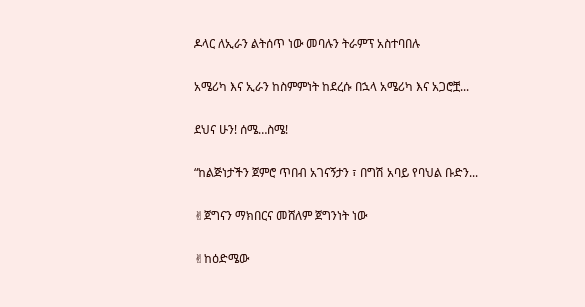ዶላር ለኢራን ልትሰጥ ነው መባሉን ትራምፕ አስተባበሉ

አሜሪካ እና ኢራን ከስምምነት ከደረሱ በኋላ አሜሪካ እና አጋሮቿ...

ደህና ሁን! ሰሜ…ስሜ!

“ከልጅነታችን ጀምሮ ጥበብ አገናኝታን ፣ በግሽ አባይ የባህል ቡድን...

✌ጀግናን ማክበርና መሸለም ጀግንነት ነው

✌ከዕድሜው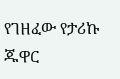የገዘፈው የታሪኩ ጁዋር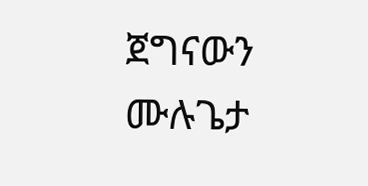ጀግናውን ሙሉጌታ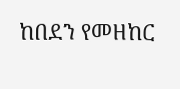ከበደን የመዘከር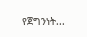የጀግንነት...